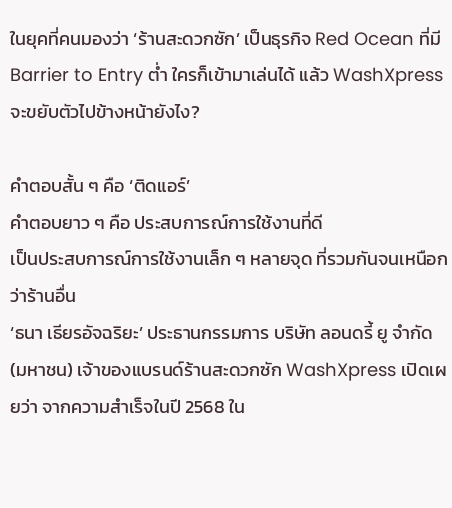ในยุคที่คนมองว่า ‘ร้านสะดวกซัก’ เป็นธุรกิจ Red Ocean ที่มี Barrier to Entry ต่ำ ใครก็เข้ามาเล่นได้ แล้ว WashXpress จะขยับตัวไปข้างหน้ายังไง?

คำตอบสั้น ๆ คือ ‘ติดแอร์’
คำตอบยาว ๆ คือ ประสบการณ์การใช้งานที่ดี
เป็นประสบการณ์การใช้งานเล็ก ๆ หลายจุด ที่รวมกันจนเหนือกว่าร้านอื่น
‘ธนา เธียรอัจฉริยะ’ ประธานกรรมการ บริษัท ลอนดรี้ ยู จำกัด (มหาชน) เจ้าของแบรนด์ร้านสะดวกซัก WashXpress เปิดเผยว่า จากความสำเร็จในปี 2568 ใน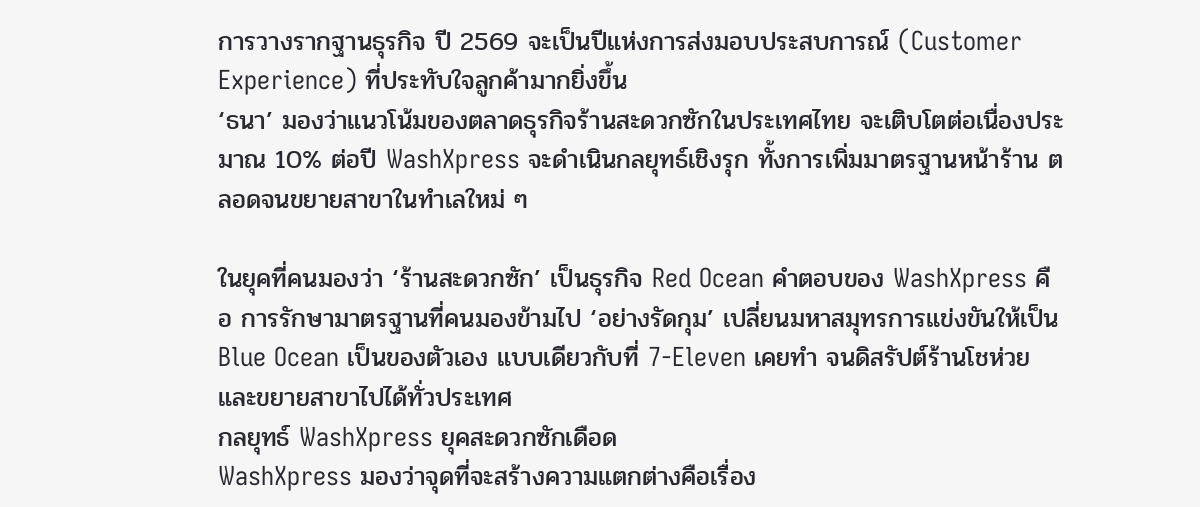การวางรากฐานธุรกิจ ปี 2569 จะเป็นปีแห่งการส่งมอบประสบการณ์ (Customer Experience) ที่ประทับใจลูกค้ามากยิ่งขึ้น
‘ธนา’ มองว่าแนวโน้มของตลาดธุรกิจร้านสะดวกซักในประเทศไทย จะเติบโตต่อเนื่องประมาณ 10% ต่อปี WashXpress จะดำเนินกลยุทธ์เชิงรุก ทั้งการเพิ่มมาตรฐานหน้าร้าน ตลอดจนขยายสาขาในทำเลใหม่ ๆ

ในยุคที่คนมองว่า ‘ร้านสะดวกซัก’ เป็นธุรกิจ Red Ocean คำตอบของ WashXpress คือ การรักษามาตรฐานที่คนมองข้ามไป ‘อย่างรัดกุม’ เปลี่ยนมหาสมุทรการแข่งขันให้เป็น Blue Ocean เป็นของตัวเอง แบบเดียวกับที่ 7-Eleven เคยทำ จนดิสรัปต์ร้านโชห่วย และขยายสาขาไปได้ทั่วประเทศ
กลยุทธ์ WashXpress ยุคสะดวกซักเดือด
WashXpress มองว่าจุดที่จะสร้างความแตกต่างคือเรื่อง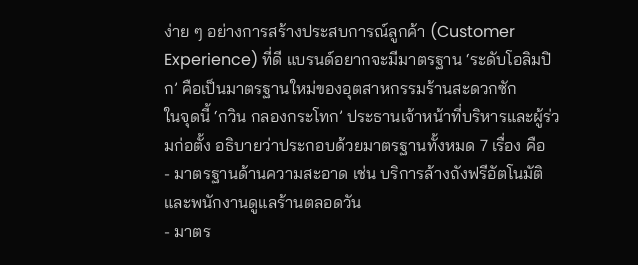ง่าย ๆ อย่างการสร้างประสบการณ์ลูกค้า (Customer Experience) ที่ดี แบรนด์อยากจะมีมาตรฐาน ‘ระดับโอลิมปิก’ คือเป็นมาตรฐานใหม่ของอุตสาหกรรมร้านสะดวกซัก
ในจุดนี้ ‘กวิน กลองกระโทก’ ประธานเจ้าหน้าที่บริหารและผู้ร่วมก่อตั้ง อธิบายว่าประกอบด้วยมาตรฐานทั้งหมด 7 เรื่อง คือ
- มาตรฐานด้านความสะอาด เช่น บริการล้างถังฟรีอัตโนมัติ และพนักงานดูแลร้านตลอดวัน
- มาตร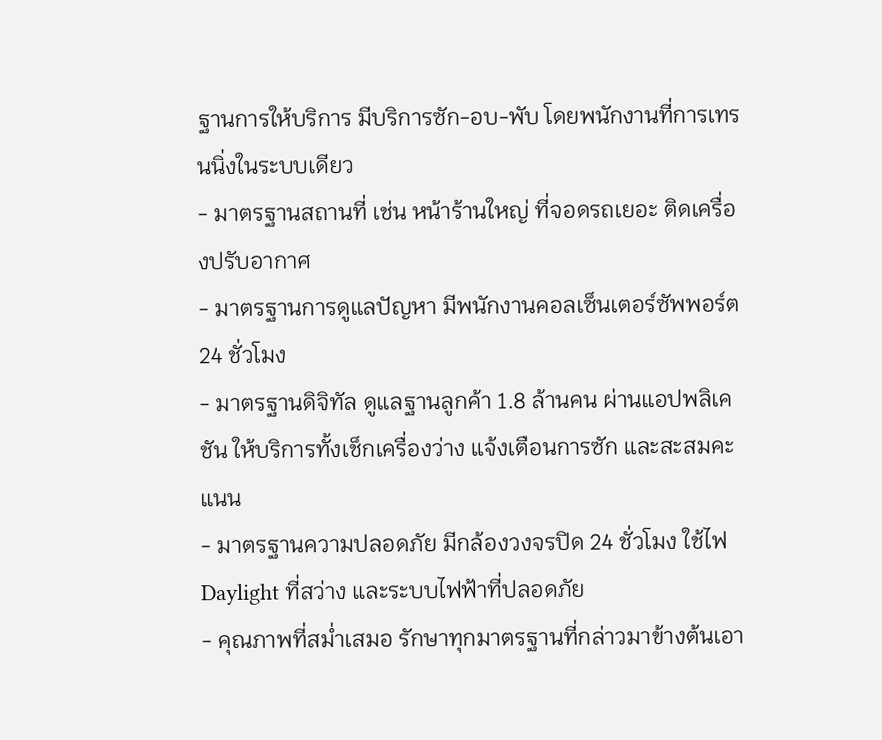ฐานการให้บริการ มีบริการซัก-อบ-พับ โดยพนักงานที่การเทรนนิ่งในระบบเดียว
- มาตรฐานสถานที่ เช่น หน้าร้านใหญ่ ที่จอดรถเยอะ ติดเครื่องปรับอากาศ
- มาตรฐานการดูแลปัญหา มีพนักงานคอลเซ็นเตอร์ซัพพอร์ต 24 ชั่วโมง
- มาตรฐานดิจิทัล ดูแลฐานลูกค้า 1.8 ล้านคน ผ่านแอปพลิเคชัน ให้บริการทั้งเช็กเครื่องว่าง แจ้งเตือนการซัก และสะสมคะแนน
- มาตรฐานความปลอดภัย มีกล้องวงจรปิด 24 ชั่วโมง ใช้ไฟ Daylight ที่สว่าง และระบบไฟฟ้าที่ปลอดภัย
- คุณภาพที่สม่ำเสมอ รักษาทุกมาตรฐานที่กล่าวมาข้างต้นเอา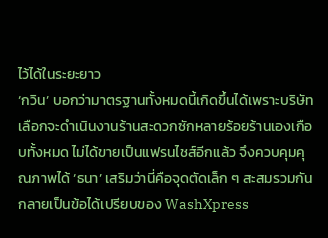ไว้ได้ในระยะยาว
‘กวิน’ บอกว่ามาตรฐานทั้งหมดนี้เกิดขึ้นได้เพราะบริษัทเลือกจะดำเนินงานร้านสะดวกซักหลายร้อยร้านเองเกือบทั้งหมด ไม่ได้ขายเป็นแฟรนไชส์อีกแล้ว จึงควบคุมคุณภาพได้ ‘ธนา’ เสริมว่านี่คือจุดตัดเล็ก ๆ สะสมรวมกันกลายเป็นข้อได้เปรียบของ WashXpress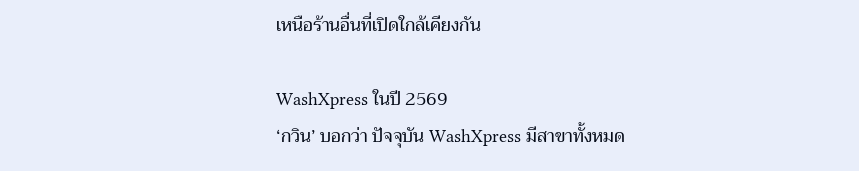เหนือร้านอื่นที่เปิดใกล้เคียงกัน

WashXpress ในปี 2569
‘กวิน’ บอกว่า ปัจจุบัน WashXpress มีสาขาทั้งหมด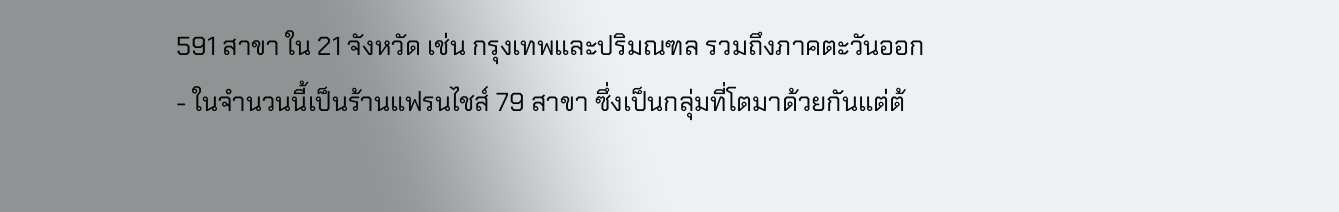591 สาขา ใน 21 จังหวัด เช่น กรุงเทพและปริมณฑล รวมถึงภาคตะวันออก
- ในจำนวนนี้เป็นร้านแฟรนไชส์ 79 สาขา ซึ่งเป็นกลุ่มที่โตมาด้วยกันแต่ต้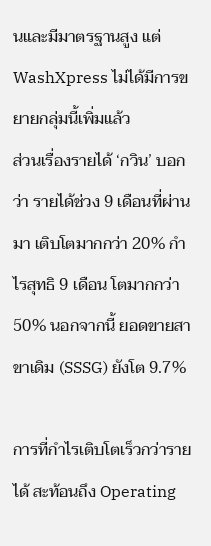นและมีมาตรฐานสูง แต่ WashXpress ไม่ได้มีการขยายกลุ่มนี้เพิ่มแล้ว
ส่วนเรื่องรายได้ ‘กวิน’ บอกว่า รายได้ช่วง 9 เดือนที่ผ่านมา เติบโตมากกว่า 20% กำไรสุทธิ 9 เดือน โตมากกว่า 50% นอกจากนี้ ยอดขายสาขาเดิม (SSSG) ยังโต 9.7%

การที่กำไรเติบโตเร็วกว่ารายได้ สะท้อนถึง Operating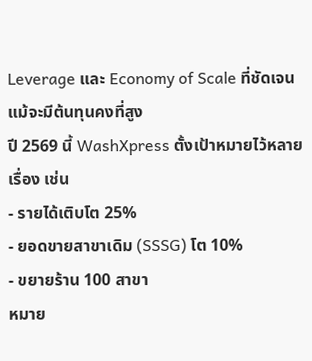Leverage และ Economy of Scale ที่ชัดเจนแม้จะมีต้นทุนคงที่สูง
ปี 2569 นี้ WashXpress ตั้งเป้าหมายไว้หลายเรื่อง เช่น
- รายได้เติบโต 25%
- ยอดขายสาขาเดิม (SSSG) โต 10%
- ขยายร้าน 100 สาขา
หมาย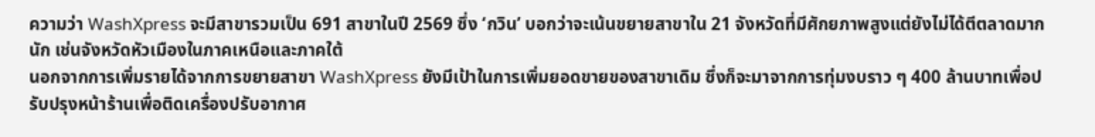ความว่า WashXpress จะมีสาขารวมเป็น 691 สาขาในปี 2569 ซึ่ง ‘กวิน’ บอกว่าจะเน้นขยายสาขาใน 21 จังหวัดที่มีศักยภาพสูงแต่ยังไม่ได้ตีตลาดมากนัก เช่นจังหวัดหัวเมืองในภาคเหนือและภาคใต้
นอกจากการเพิ่มรายได้จากการขยายสาขา WashXpress ยังมีเป้าในการเพิ่มยอดขายของสาขาเดิม ซึ่งก็จะมาจากการทุ่มงบราว ๆ 400 ล้านบาทเพื่อปรับปรุงหน้าร้านเพื่อติดเครื่องปรับอากาศ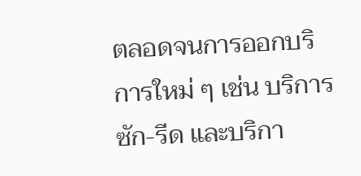ตลอดจนการออกบริการใหม่ ๆ เช่น บริการซัก-รีด และบริกา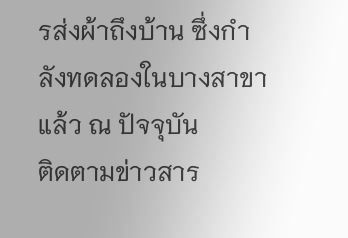รส่งผ้าถึงบ้าน ซึ่งกำลังทดลองในบางสาขาแล้ว ณ ปัจจุบัน
ติดตามข่าวสาร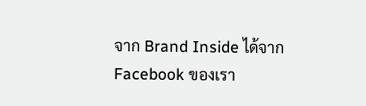จาก Brand Inside ได้จาก Facebook ของเรา